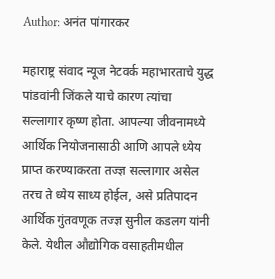Author: अनंत पांगारकर

महाराष्ट्र संवाद न्यूज नेटवर्क महाभारताचे युद्ध पांडवांनी जिंकले याचे कारण त्यांचा सल्लागार कृष्ण होता. आपल्या जीवनामध्ये आर्थिक नियोजनासाठी आणि आपले ध्येय प्राप्त करण्याकरता तज्ज्ञ सल्लागार असेल तरच ते ध्येय साध्य होईल, असे प्रतिपादन आर्थिक गुंतवणूक तज्ज्ञ सुनील कडलग यांनी केले. येथील औद्योगिक वसाहतीमधील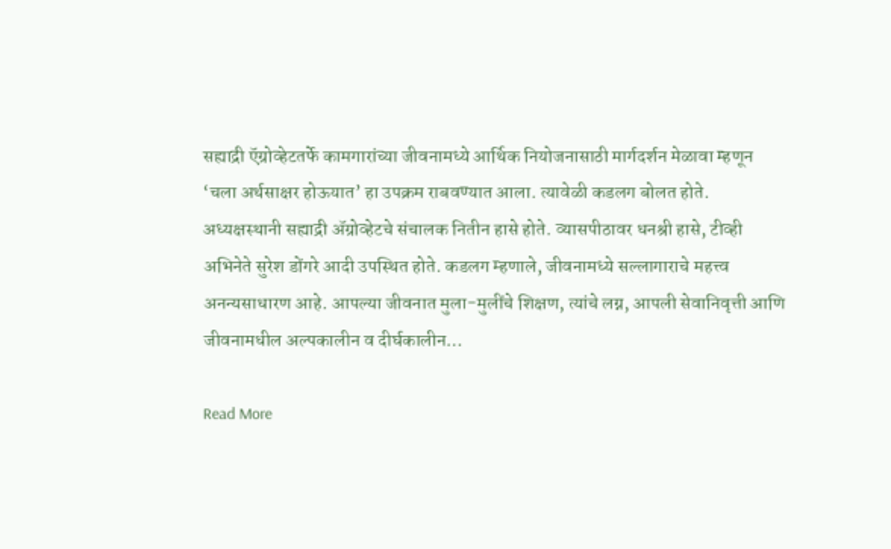सह्याद्री ऍग्रोव्हेटतर्फे कामगारांच्या जीवनामध्ये आर्थिक नियोजनासाठी मार्गदर्शन मेळावा म्हणून ‘चला अर्थसाक्षर होऊयात’ हा उपक्रम राबवण्यात आला. त्यावेळी कडलग बोलत होते. अध्यक्षस्थानी सह्याद्री ॲग्रोव्हेटचे संचालक नितीन हासे होते. व्यासपीठावर धनश्री हासे, टीव्ही अभिनेते सुरेश डोंगरे आदी उपस्थित होते. कडलग म्हणाले, जीवनामध्ये सल्लागाराचे महत्त्व अनन्यसाधारण आहे. आपल्या जीवनात मुला-मुलींचे शिक्षण, त्यांचे लग्न, आपली सेवानिवृत्ती आणि जीवनामधील अल्पकालीन व दीर्घकालीन…

Read More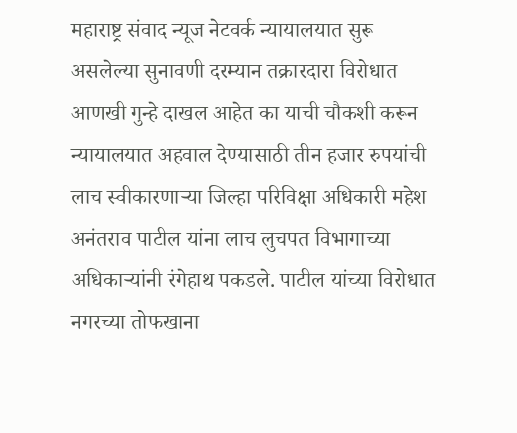महाराष्ट्र संवाद न्यूज नेटवर्क न्यायालयात सुरू असलेल्या सुनावणी दरम्यान तक्रारदारा विरोधात आणखी गुन्हे दाखल आहेत का याची चौकशी करून न्यायालयात अहवाल देण्यासाठी तीन हजार रुपयांची लाच स्वीकारणाऱ्या जिल्हा परिविक्षा अधिकारी महेश अनंतराव पाटील यांना लाच लुचपत विभागाच्या अधिकाऱ्यांनी रंगेहाथ पकडले. पाटील यांच्या विरोधात नगरच्या तोफखाना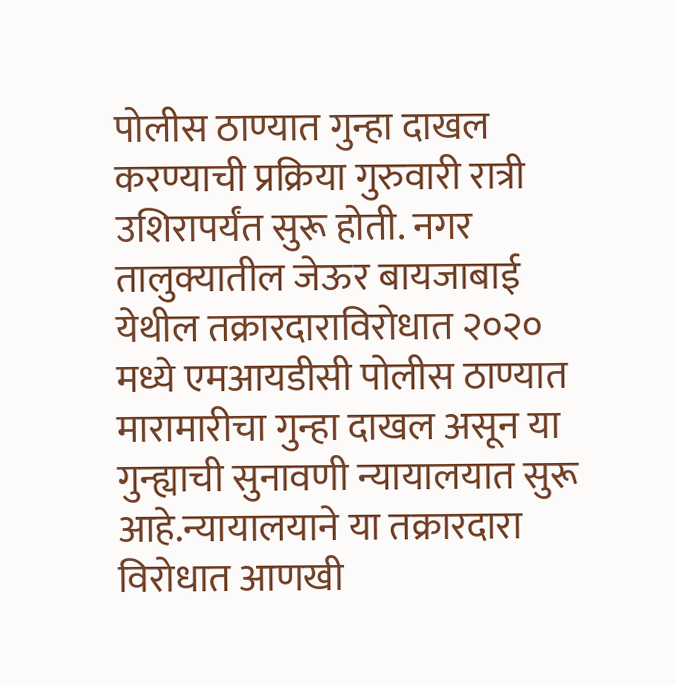पोलीस ठाण्यात गुन्हा दाखल करण्याची प्रक्रिया गुरुवारी रात्री उशिरापर्यंत सुरू होती. नगर तालुक्यातील जेऊर बायजाबाई येथील तक्रारदाराविरोधात २०२० मध्ये एमआयडीसी पोलीस ठाण्यात मारामारीचा गुन्हा दाखल असून या गुन्ह्याची सुनावणी न्यायालयात सुरू आहे.न्यायालयाने या तक्रारदारा विरोधात आणखी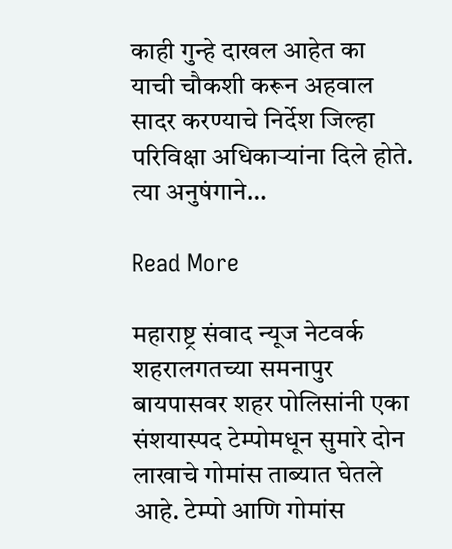काही गुन्हे दाखल आहेत का याची चौकशी करून अहवाल सादर करण्याचे निर्देश जिल्हा परिविक्षा अधिकाऱ्यांना दिले होते. त्या अनुषंगाने…

Read More

महाराष्ट्र संवाद न्यूज नेटवर्क शहरालगतच्या समनापुर बायपासवर शहर पोलिसांनी एका संशयास्पद टेम्पोमधून सुमारे दोन लाखाचे गोमांस ताब्यात घेतले आहे. टेम्पो आणि गोमांस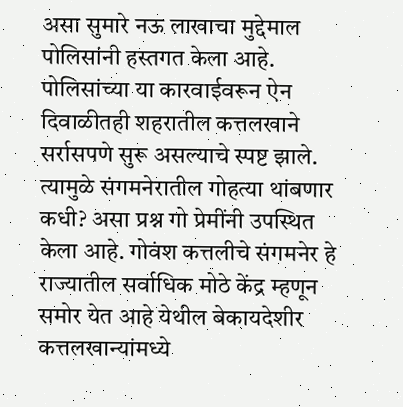असा सुमारे नऊ लाखाचा मुद्देमाल पोलिसांनी हस्तगत केला आहे. पोलिसांच्या या कारवाईवरून ऐन दिवाळीतही शहरातील कत्तलखाने सर्रासपणे सुरू असल्याचे स्पष्ट झाले. त्यामुळे संगमनेरातील गोहत्या थांबणार कधी? असा प्रश्न गो प्रेमींनी उपस्थित केला आहे. गोवंश कत्तलीचे संगमनेर हे राज्यातील सर्वाधिक मोठे केंद्र म्हणून समोर येत आहे येथील बेकायदेशीर कत्तलखान्यांमध्ये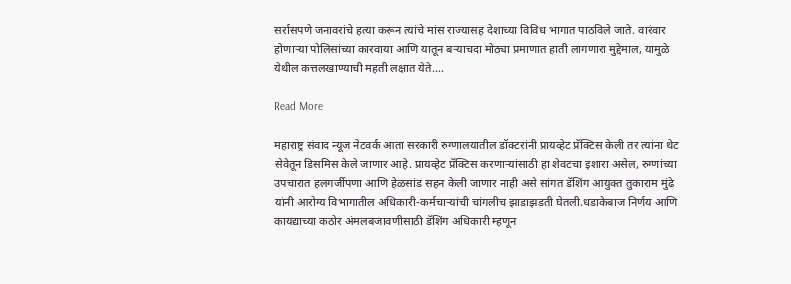सर्रासपणे जनावरांचे हत्या करून त्यांचे मांस राज्यासह देशाच्या विविध भागात पाठविले जाते. वारंवार होणाऱ्या पोलिसांच्या कारवाया आणि यातून बऱ्याचदा मोठ्या प्रमाणात हाती लागणारा मुद्देमाल, यामुळे येथील कत्तलखाण्याची महती लक्षात येते.…

Read More

महाराष्ट्र संवाद न्यूज नेटवर्क आता सरकारी रुग्णालयातील डॉक्टरांनी प्रायव्हेट प्रॅक्टिस केली तर त्यांना थेट सेवेतून डिसमिस केले जाणार आहे. प्रायव्हेट प्रॅक्टिस करणाऱ्यांसाठी हा शेवटचा इशारा असेल, रुग्णांच्या उपचारात हलगर्जीपणा आणि हेळसांड सहन केली जाणार नाही असे सांगत डॅशिंग आयुक्त तुकाराम मुंढे यांनी आरोग्य विभागातील अधिकारी-कर्मचाऱ्यांची चांगलीच झाडाझडती घेतली.धडाकेबाज निर्णय आणि कायद्याच्या कठोर अंमलबजावणीसाठी डॅशिंग अधिकारी म्हणून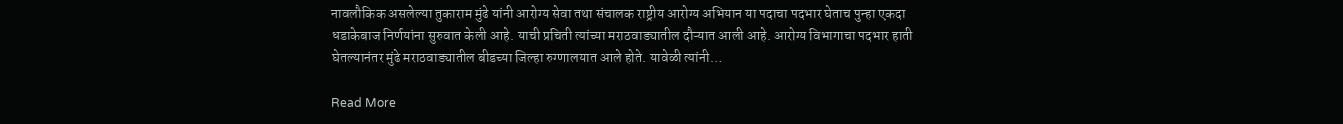नावलौकिक असलेल्या तुकाराम मुंढे यांनी आरोग्य सेवा तथा संचालक राष्ट्रीय आरोग्य अभियान या पदाचा पदभार घेताच पुन्हा एकदा धडाकेबाज निर्णयांना सुरुवात केली आहे. याची प्रचिती त्यांच्या मराठवाड्यातील दौऱ्यात आली आहे. आरोग्य विभागाचा पदभार हाती घेतल्यानंतर मुंढे मराठवाड्यातील बीडच्या जिल्हा रुग्णालयात आले होते. यावेळी त्यांनी…

Read More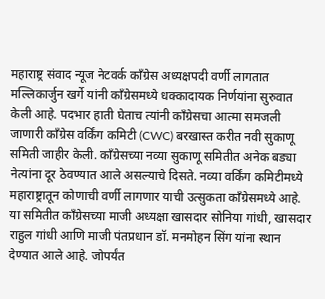महाराष्ट्र संवाद न्यूज नेटवर्क काँग्रेस अध्यक्षपदी वर्णी लागतात मल्लिकार्जुन खर्गे यांनी काँग्रेसमध्ये धक्कादायक निर्णयांना सुरुवात केली आहे. पदभार हाती घेताच त्यांनी काँग्रेसचा आत्मा समजली जाणारी काँग्रेस वर्किंग कमिटी (CWC) बरखास्त करीत नवी सुकाणू समिती जाहीर केली. काँग्रेसच्या नव्या सुकाणू समितीत अनेक बड्या नेत्यांना दूर ठेवण्यात आले असल्याचे दिसते. नव्या वर्किंग कमिटीमध्ये महाराष्ट्रातून कोणाची वर्णी लागणार याची उत्सुकता काँग्रेसमध्ये आहे. या समितीत काँग्रेसच्या माजी अध्यक्षा खासदार सोनिया गांधी, खासदार राहुल गांधी आणि माजी पंतप्रधान डॉ. मनमोहन सिंग यांना स्थान देण्यात आले आहे. जोपर्यंत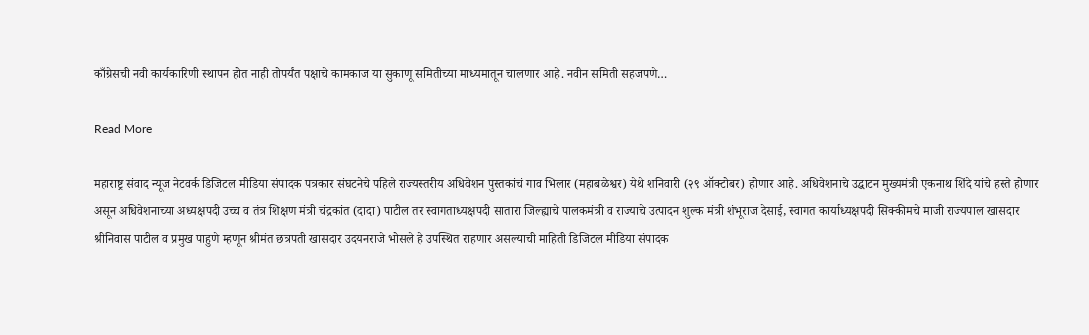काँग्रेसची नवी कार्यकारिणी स्थापन होत नाही तोपर्यंत पक्षाचे कामकाज या सुकाणू समितीच्या माध्यमातून चालणार आहे. नवीन समिती सहजपणे…

Read More

महाराष्ट्र संवाद न्यूज नेटवर्क डिजिटल मीडिया संपादक पत्रकार संघटनेचे पहिले राज्यस्तरीय अधिवेशन पुस्तकांचं गाव भिलार (महाबळेश्वर) येथे शनिवारी (२९ ऑक्टोबर) होणार आहे. अधिवेशनाचे उद्घाटन मुख्यमंत्री एकनाथ शिंदे यांचे हस्ते होणार असून अधिवेशनाच्या अध्यक्षपदी उच्च व तंत्र शिक्षण मंत्री चंद्रकांत (दादा) पाटील तर स्वागताध्यक्षपदी सातारा जिल्ह्याचे पालकमंत्री व राज्याचे उत्पादन शुल्क मंत्री शंभूराज देसाई, स्वागत कार्याध्यक्षपदी सिक्कीमचे माजी राज्यपाल खासदार श्रीनिवास पाटील व प्रमुख पाहुणे म्हणून श्रीमंत छत्रपती खासदार उदयनराजे भोसले हे उपस्थित राहणार असल्याची माहिती डिजिटल मीडिया संपादक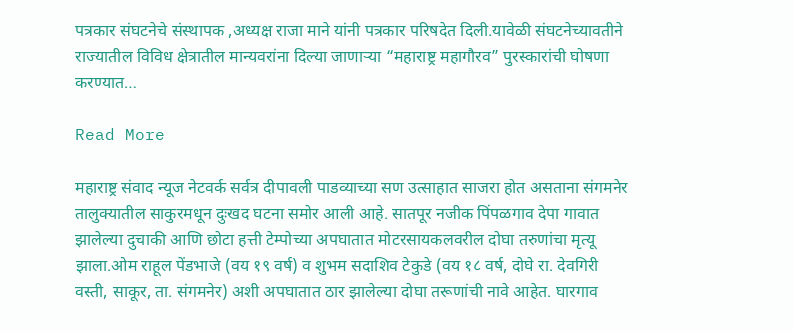पत्रकार संघटनेचे संस्थापक ,अध्यक्ष राजा माने यांनी पत्रकार परिषदेत दिली.यावेळी संघटनेच्यावतीने राज्यातील विविध क्षेत्रातील मान्यवरांना दिल्या जाणाऱ्या “महाराष्ट्र महागौरव” पुरस्कारांची घोषणा करण्यात…

Read More

महाराष्ट्र संवाद न्यूज नेटवर्क सर्वत्र दीपावली पाडव्याच्या सण उत्साहात साजरा होत असताना संगमनेर तालुक्यातील साकुरमधून दुःखद घटना समोर आली आहे. सातपूर नजीक पिंपळगाव देपा गावात झालेल्या दुचाकी आणि छोटा हत्ती टेम्पोच्या अपघातात मोटरसायकलवरील दोघा तरुणांचा मृत्यू झाला.ओम राहूल पेंडभाजे (वय १९ वर्ष) व शुभम सदाश‍िव टेकुडे (वय १८ वर्ष, दोघे रा. देवगिरी वस्ती, साकूर, ता. संगमनेर) अशी अपघातात ठार झालेल्या दोघा तरूणांची नावे आहेत. घारगाव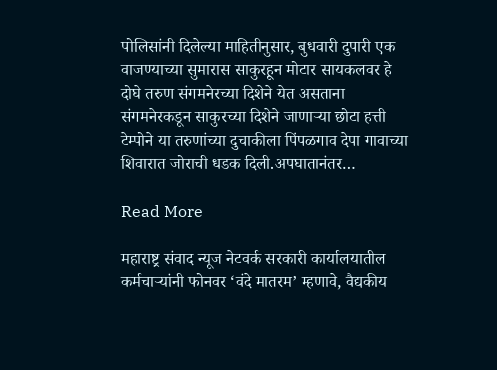पोलिसांनी दिलेल्या माहितीनुसार, बुधवारी दुपारी एक वाजण्याच्या सुमारास साकुरहून मोटार सायकलवर हे दोघे तरुण संगमनेरच्या दिशेने येत असताना संगमनेरकडून साकुरच्या दिशेने जाणाऱ्या छोटा हत्ती टेम्पोने या तरुणांच्या दुचाकीला पिंपळगाव देपा गावाच्या शिवारात जोराची धडक दिली.अपघातानंतर…

Read More

महाराष्ट्र संवाद न्यूज नेटवर्क सरकारी कार्यालयातील कर्मचाऱ्यांनी फोनवर ‘वंदे मातरम’ म्हणावे, वैद्यकीय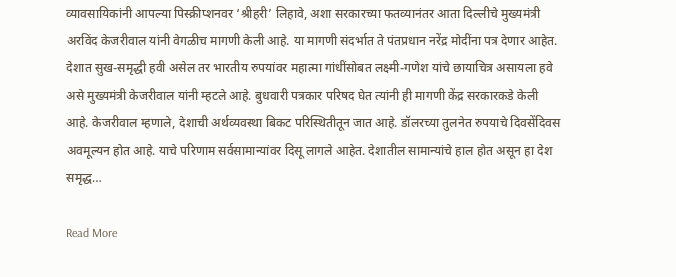व्यावसायिकांनी आपल्या पिस्क्रीप्शनवर ‘श्रीहरी’ लिहावे, अशा सरकारच्या फतव्यानंतर आता दिल्लीचे मुख्यमंत्री अरविंद केजरीवाल यांनी वेगळीच मागणी केली आहे. या मागणी संदर्भात ते पंतप्रधान नरेंद्र मोदींना पत्र देणार आहेत. देशात सुख-समृद्धी हवी असेल तर भारतीय रुपयांवर महात्मा गांधींसोबत लक्ष्मी-गणेश यांचे छायाचित्र असायला हवे असे मुख्यमंत्री केजरीवाल यांनी म्हटले आहे. बुधवारी पत्रकार परिषद घेत त्यांनी ही मागणी केंद्र सरकारकडे केली आहे. केजरीवाल म्हणाले, देशाची अर्थव्यवस्था बिकट परिस्थितीतून जात आहे. डॉलरच्या तुलनेत रुपयाचे दिवसेंदिवस अवमूल्यन होत आहे. याचे परिणाम सर्वसामान्यांवर दिसू लागले आहेत. देशातील सामान्यांचे हाल होत असून हा देश समृद्ध…

Read More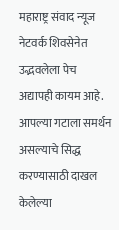महाराष्ट्र संवाद न्यूज नेटवर्क शिवसेनेत उद्भवलेला पेच अद्यापही कायम आहे. आपल्या गटाला समर्थन असल्याचे सिद्ध करण्यासाठी दाखल केलेल्या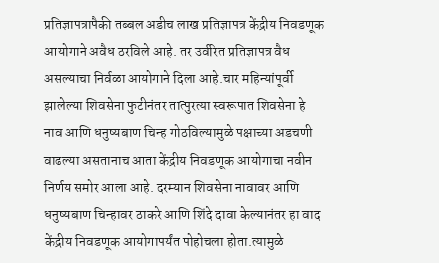प्रतिज्ञापत्रापैकी तब्बल अडीच लाख प्रतिज्ञापत्र केंद्रीय निवडणूक आयोगाने अवैध ठरविले आहे. तर उर्वरित प्रतिज्ञापत्र वैध असल्याचा निर्वळा आयोगाने दिला आहे.चार महिन्यांपूर्वी झालेल्या शिवसेना फुटीनंतर तात्पुरत्या स्वरूपात शिवसेना हे नाव आणि धनुष्यबाण चिन्ह गोठविल्यामुळे पक्षाच्या अडचणी वाढल्या असतानाच आता केंद्रीय निवडणूक आयोगाचा नवीन निर्णय समोर आला आहे. दरम्यान शिवसेना नावावर आणि धनुष्यबाण चिन्हावर ठाकरे आणि शिंदे दावा केल्यानंतर हा वाद केंद्रीय निवडणूक आयोगापर्यंत पोहोचला होता.त्यामुळे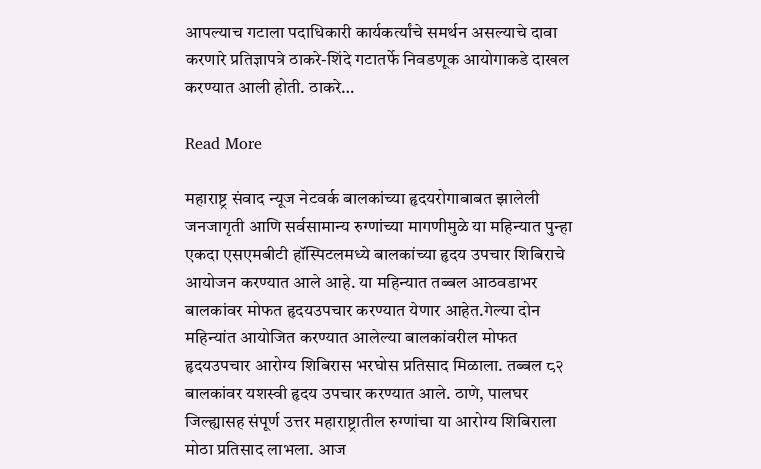आपल्याच गटाला पदाधिकारी कार्यकर्त्यांचे समर्थन असल्याचे दावा करणारे प्रतिज्ञापत्रे ठाकरे-शिंदे गटातर्फे निवडणूक आयोगाकडे दाखल करण्यात आली होती. ठाकरे…

Read More

महाराष्ट्र संवाद न्यूज नेटवर्क बालकांच्या हृदयरोगाबाबत झालेली जनजागृती आणि सर्वसामान्य रुग्णांच्या मागणीमुळे या महिन्यात पुन्हा एकदा एसएमबीटी हॉस्पिटलमध्ये बालकांच्या हृदय उपचार शिबिराचे आयोजन करण्यात आले आहे. या महिन्यात तब्बल आठवडाभर बालकांवर मोफत हृदयउपचार करण्यात येणार आहेत.गेल्या दोन महिन्यांत आयोजित करण्यात आलेल्या बालकांवरील मोफत हृदयउपचार आरोग्य शिबिरास भरघोस प्रतिसाद मिळाला. तब्बल ८२ बालकांवर यशस्वी हृदय उपचार करण्यात आले. ठाणे, पालघर जिल्ह्यासह संपूर्ण उत्तर महाराष्ट्रातील रुग्णांचा या आरोग्य शिबिराला मोठा प्रतिसाद लाभला. आज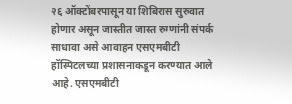२६ ऑक्टोंबरपासून या शिबिरास सुरुवात होणार असून जास्तीत जास्त रुग्णांनी संपर्क साधावा असे आवाहन एसएमबीटी हॉस्पिटलच्या प्रशासनाकडून करण्यात आले आहे. एसएमबीटी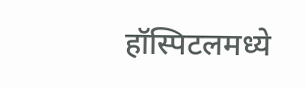हॉस्पिटलमध्ये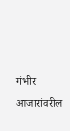गंभीर आजारांवरील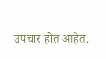उपचार होत आहेत.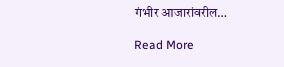गंभीर आजारांवरील…

Read More